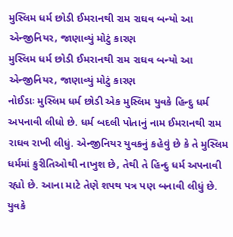મુસ્લિમ ધર્મ છોડી ઈમરાનથી રામ રાઘવ બન્યો આ એન્જીનિયર, જાણાવ્યું મોટું કારણ
મુસ્લિમ ધર્મ છોડી ઈમરાનથી રામ રાઘવ બન્યો આ એન્જીનિયર, જાણાવ્યું મોટું કારણ
નોઈડાઃ મુસ્લિમ ધર્મ છોડી એક મુસ્લિમ યુવકે હિન્દુ ધર્મ અપનાવી લીધો છે. ધર્મ બદલી પોતાનું નામ ઈમરાનથી રામ રાઘવ રાખી લીધું. એન્જીનિયર યુવકનું કહેવું છે કે તે મુસ્લિમ ધર્મમાં કુરીતિઓથી નાખુશ છે, તેથી તે હિન્દુ ધર્મ અપનાવી રહ્યો છે. આના માટે તેણે શપથ પત્ર પણ બનાવી લીધું છે. યુવકે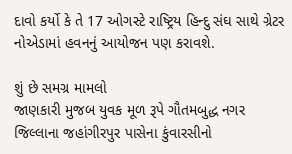દાવો કર્યો કે તે 17 ઓગસ્ટે રાષ્ટ્રિય હિન્દુ સંઘ સાથે ગ્રેટર નોએડામાં હવનનું આયોજન પણ કરાવશે.

શું છે સમગ્ર મામલો
જાણકારી મુજબ યુવક મૂળ રૂપે ગૌતમબુદ્ધ નગર જિલ્લાના જહાંગીરપુર પાસેના કુંવારસીનો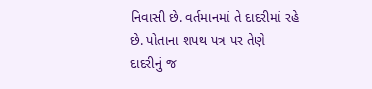નિવાસી છે. વર્તમાનમાં તે દાદરીમાં રહે છે. પોતાના શપથ પત્ર પર તેણે દાદરીનું જ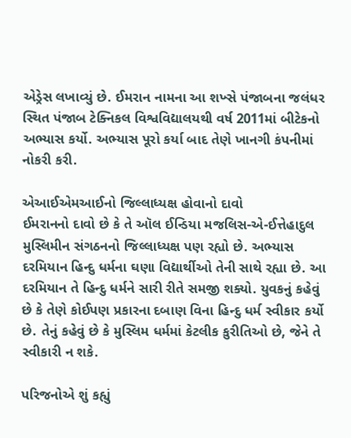એડ્રેસ લખાવ્યું છે. ઈમરાન નામના આ શખ્સે પંજાબના જલંધર સ્થિત પંજાબ ટેક્નિકલ વિશ્વવિદ્યાલયથી વર્ષ 2011માં બીટેકનો અભ્યાસ કર્યો. અભ્યાસ પૂરો કર્યા બાદ તેણે ખાનગી કંપનીમાં નોકરી કરી.

એઆઈએમઆઈનો જિલ્લાધ્યક્ષ હોવાનો દાવો
ઈમરાનનો દાવો છે કે તે ઑલ ઈન્ડિયા મજલિસ-એ-ઈત્તેહાદુલ મુસ્લિમીન સંગઠનનો જિલ્લાધ્યક્ષ પણ રહ્યો છે. અભ્યાસ દરમિયાન હિન્દુ ધર્મના ઘણા વિદ્યાર્થીઓ તેની સાથે રહ્યા છે. આ દરમિયાન તે હિન્દુ ધર્મને સારી રીતે સમજી શક્યો. યુવકનું કહેવું છે કે તેણે કોઈપણ પ્રકારના દબાણ વિના હિન્દુ ધર્મ સ્વીકાર કર્યો છે. તેનું કહેવું છે કે મુસ્લિમ ધર્મમાં કેટલીક કુરીતિઓ છે, જેને તે સ્વીકારી ન શકે.

પરિજનોએ શું કહ્યું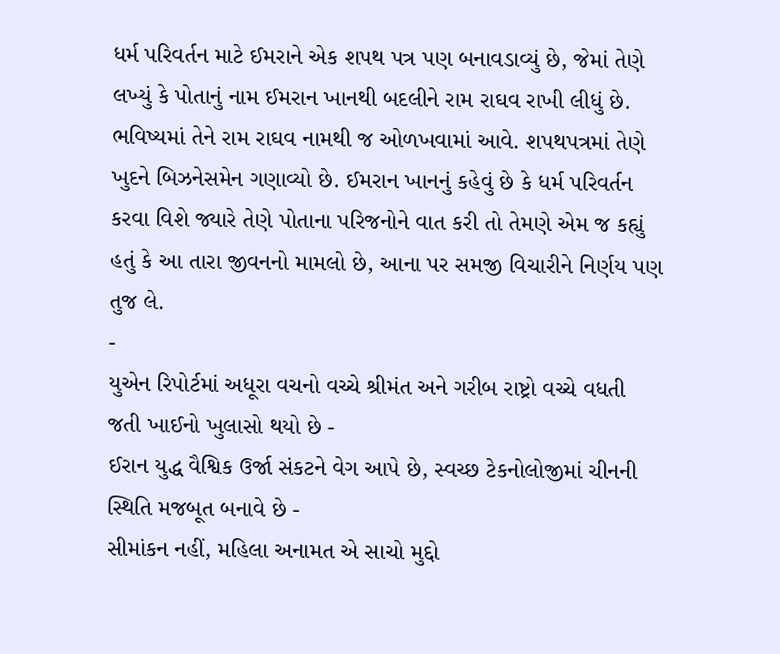ધર્મ પરિવર્તન માટે ઈમરાને એક શપથ પત્ર પણ બનાવડાવ્યું છે, જેમાં તેણે લખ્યું કે પોતાનું નામ ઈમરાન ખાનથી બદલીને રામ રાઘવ રાખી લીધું છે. ભવિષ્યમાં તેને રામ રાઘવ નામથી જ ઓળખવામાં આવે. શપથપત્રમાં તેણે ખુદને બિઝનેસમેન ગણાવ્યો છે. ઈમરાન ખાનનું કહેવું છે કે ધર્મ પરિવર્તન કરવા વિશે જ્યારે તેણે પોતાના પરિજનોને વાત કરી તો તેમણે એમ જ કહ્યું હતું કે આ તારા જીવનનો મામલો છે, આના પર સમજી વિચારીને નિર્ણય પણ તુજ લે.
-
યુએન રિપોર્ટમાં અધૂરા વચનો વચ્ચે શ્રીમંત અને ગરીબ રાષ્ટ્રો વચ્ચે વધતી જતી ખાઈનો ખુલાસો થયો છે -
ઈરાન યુદ્ધ વૈશ્વિક ઉર્જા સંકટને વેગ આપે છે, સ્વચ્છ ટેકનોલોજીમાં ચીનની સ્થિતિ મજબૂત બનાવે છે -
સીમાંકન નહીં, મહિલા અનામત એ સાચો મુદ્દો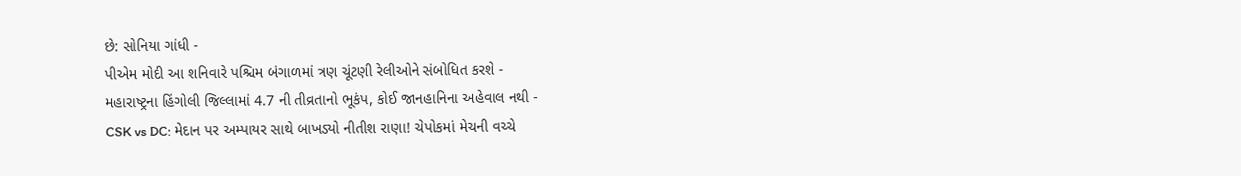છે: સોનિયા ગાંધી -
પીએમ મોદી આ શનિવારે પશ્ચિમ બંગાળમાં ત્રણ ચૂંટણી રેલીઓને સંબોધિત કરશે -
મહારાષ્ટ્રના હિંગોલી જિલ્લામાં 4.7 ની તીવ્રતાનો ભૂકંપ, કોઈ જાનહાનિના અહેવાલ નથી -
CSK vs DC: મેદાન પર અમ્પાયર સાથે બાખડ્યો નીતીશ રાણા! ચેપોકમાં મેચની વચ્ચે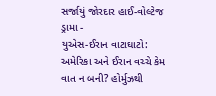સર્જાયું જોરદાર હાઈ-વોલ્ટેજ ડ્રામા -
યુએસ-ઈરાન વાટાઘાટો: અમેરિકા અને ઈરાન વચ્ચે કેમ વાત ન બની? હોર્મુઝથી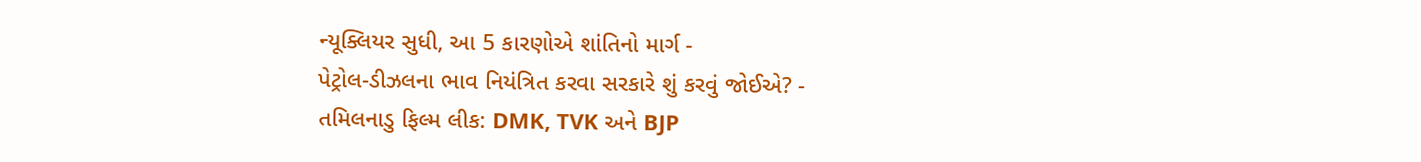ન્યૂક્લિયર સુધી, આ 5 કારણોએ શાંતિનો માર્ગ -
પેટ્રોલ-ડીઝલના ભાવ નિયંત્રિત કરવા સરકારે શું કરવું જોઈએ? -
તમિલનાડુ ફિલ્મ લીક: DMK, TVK અને BJP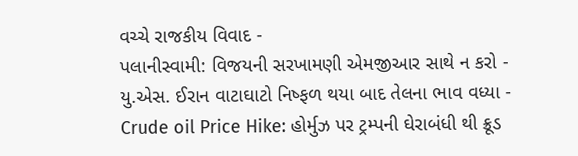વચ્ચે રાજકીય વિવાદ -
પલાનીસ્વામી: વિજયની સરખામણી એમજીઆર સાથે ન કરો -
યુ.એસ. ઈરાન વાટાઘાટો નિષ્ફળ થયા બાદ તેલના ભાવ વધ્યા -
Crude oil Price Hike: હોર્મુઝ પર ટ્રમ્પની ઘેરાબંધી થી ક્રૂડ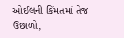ઓઈલની કિંમતમાં તેજ ઉછાળો,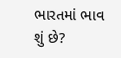ભારતમાં ભાવ શું છે?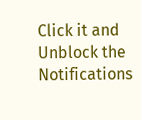Click it and Unblock the Notifications